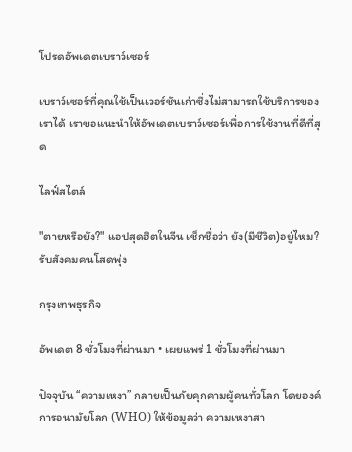โปรดอัพเดตเบราว์เซอร์

เบราว์เซอร์ที่คุณใช้เป็นเวอร์ชันเก่าซึ่งไม่สามารถใช้บริการของเราได้ เราขอแนะนำให้อัพเดตเบราว์เซอร์เพื่อการใช้งานที่ดีที่สุด

ไลฟ์สไตล์

"ตายหรือยัง?" แอปสุดฮิตในจีน เช็กชื่อว่า ยัง(มีชีวิต)อยู่ไหม? รับสังคมคนโสดพุ่ง

กรุงเทพธุรกิจ

อัพเดต 8 ชั่วโมงที่ผ่านมา • เผยแพร่ 1 ชั่วโมงที่ผ่านมา

ปัจจุบัน “ความเหงา” กลายเป็นภัยคุกคามผู้คนทั่วโลก โดยองค์การอนามัยโลก (WHO) ให้ข้อมูลว่า ความเหงาสา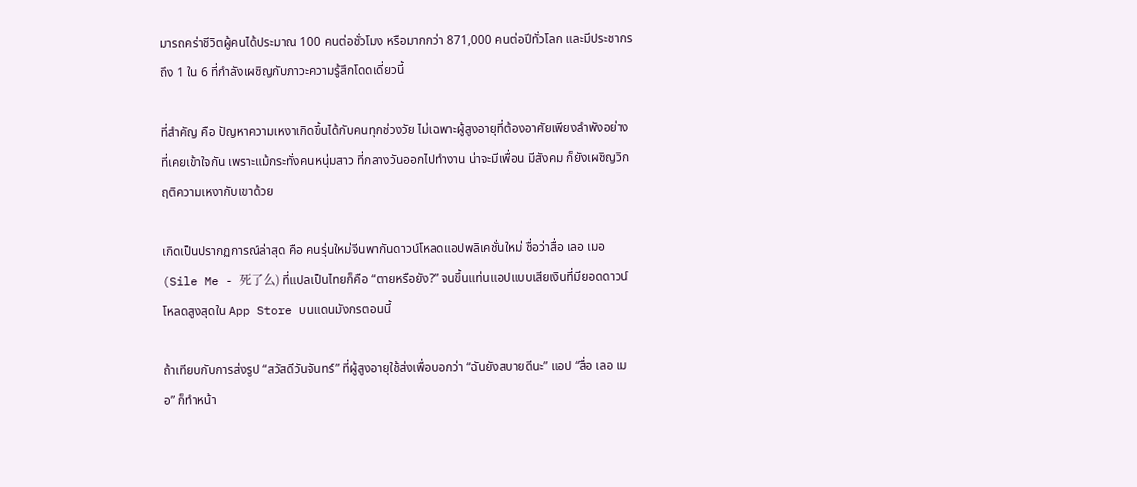มารถคร่าชีวิตผู้คนได้ประมาณ 100 คนต่อชั่วโมง หรือมากกว่า 871,000 คนต่อปีทั่วโลก และมีประชากรถึง 1 ใน 6 ที่กำลังเผชิญกับภาวะความรู้สึกโดดเดี่ยวนี้

ที่สำคัญ คือ ปัญหาความเหงาเกิดขึ้นได้กับคนทุกช่วงวัย ไม่เฉพาะผู้สูงอายุที่ต้องอาศัยเพียงลำพังอย่างที่เคยเข้าใจกัน เพราะแม้กระทั่งคนหนุ่มสาว ที่กลางวันออกไปทำงาน น่าจะมีเพื่อน มีสังคม ก็ยังเผชิญวิกฤติความเหงากับเขาด้วย

เกิดเป็นปรากฏการณ์ล่าสุด คือ คนรุ่นใหม่จีนพากันดาวน์โหลดแอปพลิเคชั่นใหม่ ชื่อว่าสื่อ เลอ เมอ (Sile Me - 死了么) ที่แปลเป็นไทยก็คือ “ตายหรือยัง?” จนขึ้นแท่นแอปแบบเสียเงินที่มียอดดาวน์โหลดสูงสุดใน App Store บนแดนมังกรตอนนี้

ถ้าเทียบกับการส่งรูป “สวัสดีวันจันทร์” ที่ผู้สูงอายุใช้ส่งเพื่อบอกว่า “ฉันยังสบายดีนะ” แอป “สื่อ เลอ เมอ” ก็ทำหน้า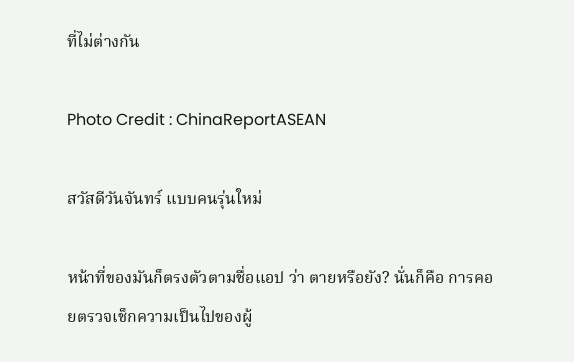ที่ไม่ต่างกัน

Photo Credit : ChinaReportASEAN

สวัสดีวันจันทร์ แบบคนรุ่นใหม่

หน้าที่ของมันก็ตรงตัวตามชื่อแอป ว่า ตายหรือยัง? นั่นก็คือ การคอยตรวจเช็กความเป็นไปของผู้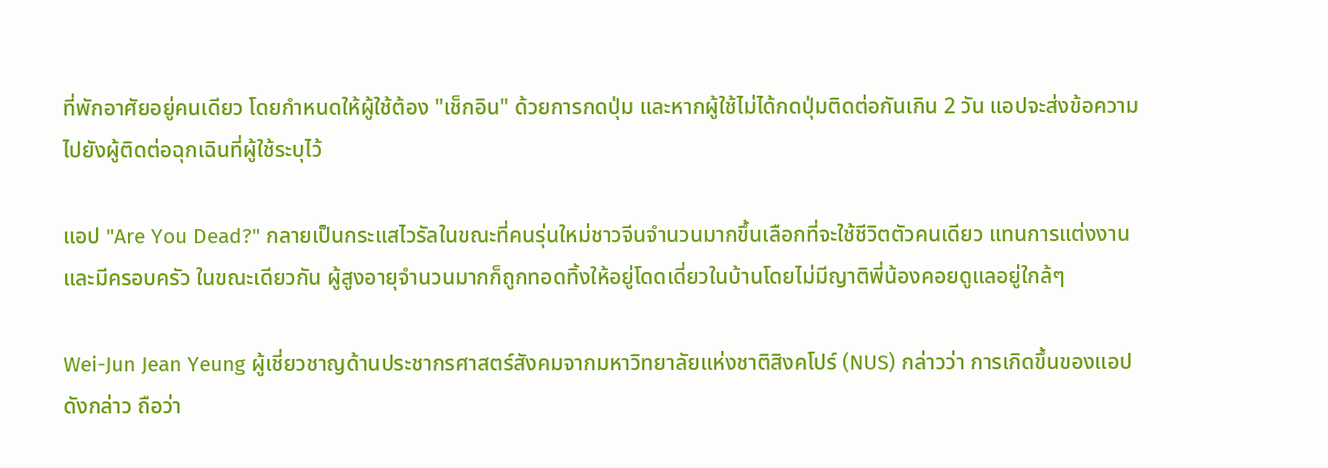ที่พักอาศัยอยู่คนเดียว โดยกำหนดให้ผู้ใช้ต้อง "เช็กอิน" ด้วยการกดปุ่ม และหากผู้ใช้ไม่ได้กดปุ่มติดต่อกันเกิน 2 วัน แอปจะส่งข้อความไปยังผู้ติดต่อฉุกเฉินที่ผู้ใช้ระบุไว้

แอป "Are You Dead?" กลายเป็นกระแสไวรัลในขณะที่คนรุ่นใหม่ชาวจีนจำนวนมากขึ้นเลือกที่จะใช้ชีวิตตัวคนเดียว แทนการแต่งงานและมีครอบครัว ในขณะเดียวกัน ผู้สูงอายุจำนวนมากก็ถูกทอดทิ้งให้อยู่โดดเดี่ยวในบ้านโดยไม่มีญาติพี่น้องคอยดูแลอยู่ใกล้ๆ

Wei-Jun Jean Yeung ผู้เชี่ยวชาญด้านประชากรศาสตร์สังคมจากมหาวิทยาลัยแห่งชาติสิงคโปร์ (NUS) กล่าวว่า การเกิดขึ้นของแอปดังกล่าว ถือว่า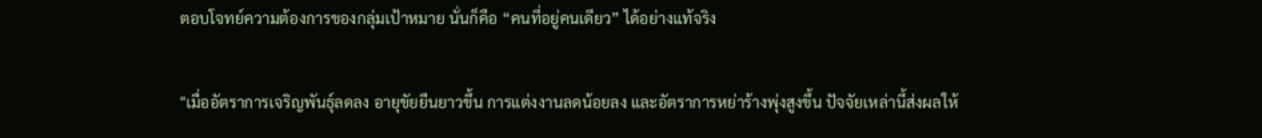ตอบโจทย์ความต้องการของกลุ่มเป้าหมาย นั่นก็คือ “คนที่อยู่คนเดียว” ได้อย่างแท้จริง

"เมื่ออัตราการเจริญพันธุ์ลดลง อายุขัยยืนยาวขึ้น การแต่งงานลดน้อยลง และอัตราการหย่าร้างพุ่งสูงขึ้น ปัจจัยเหล่านี้ส่งผลให้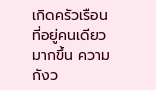เกิดครัวเรือนที่อยู่คนเดียวมากขึ้น ความกังว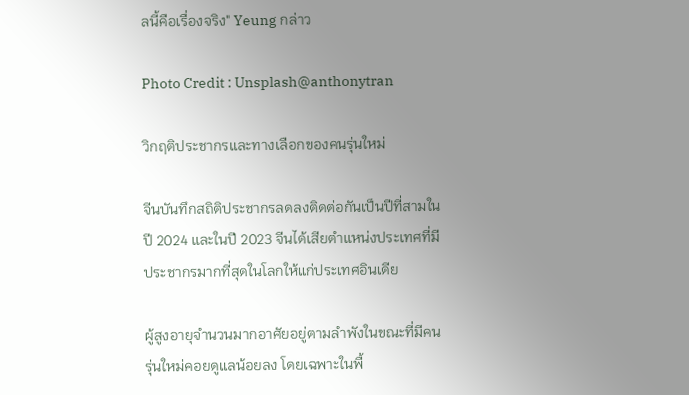ลนี้คือเรื่องจริง" Yeung กล่าว

Photo Credit : Unsplash@anthonytran

วิกฤติประชากรและทางเลือกของคนรุ่นใหม่

จีนบันทึกสถิติประชากรลดลงติดต่อกันเป็นปีที่สามในปี 2024 และในปี 2023 จีนได้เสียตำแหน่งประเทศที่มีประชากรมากที่สุดในโลกให้แก่ประเทศอินเดีย

ผู้สูงอายุจำนวนมากอาศัยอยู่ตามลำพังในขณะที่มีคนรุ่นใหม่คอยดูแลน้อยลง โดยเฉพาะในพื้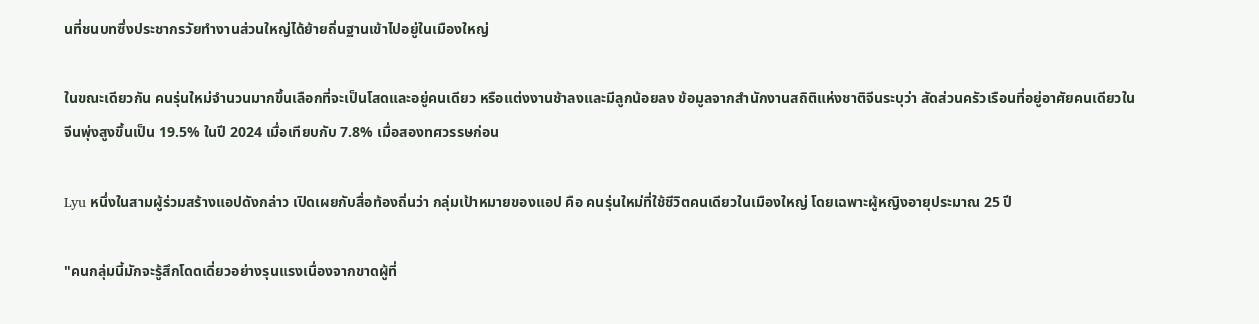นที่ชนบทซึ่งประชากรวัยทำงานส่วนใหญ่ได้ย้ายถิ่นฐานเข้าไปอยู่ในเมืองใหญ่

ในขณะเดียวกัน คนรุ่นใหม่จำนวนมากขึ้นเลือกที่จะเป็นโสดและอยู่คนเดียว หรือแต่งงานช้าลงและมีลูกน้อยลง ข้อมูลจากสำนักงานสถิติแห่งชาติจีนระบุว่า สัดส่วนครัวเรือนที่อยู่อาศัยคนเดียวในจีนพุ่งสูงขึ้นเป็น 19.5% ในปี 2024 เมื่อเทียบกับ 7.8% เมื่อสองทศวรรษก่อน

Lyu หนึ่งในสามผู้ร่วมสร้างแอปดังกล่าว เปิดเผยกับสื่อท้องถิ่นว่า กลุ่มเป้าหมายของแอป คือ คนรุ่นใหม่ที่ใช้ชีวิตคนเดียวในเมืองใหญ่ โดยเฉพาะผู้หญิงอายุประมาณ 25 ปี

"คนกลุ่มนี้มักจะรู้สึกโดดเดี่ยวอย่างรุนแรงเนื่องจากขาดผู้ที่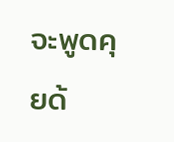จะพูดคุยด้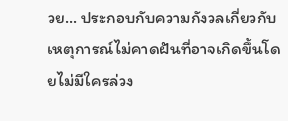วย… ประกอบกับความกังวลเกี่ยวกับเหตุการณ์ไม่คาดฝันที่อาจเกิดขึ้นโดยไม่มีใครล่วง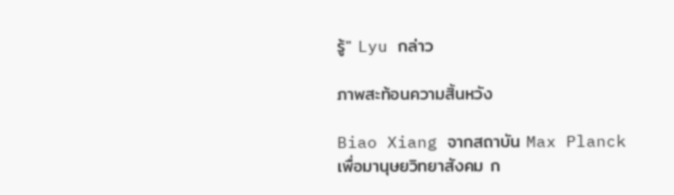รู้" Lyu กล่าว

ภาพสะท้อนความสิ้นหวัง

Biao Xiang จากสถาบัน Max Planck เพื่อมานุษยวิทยาสังคม ก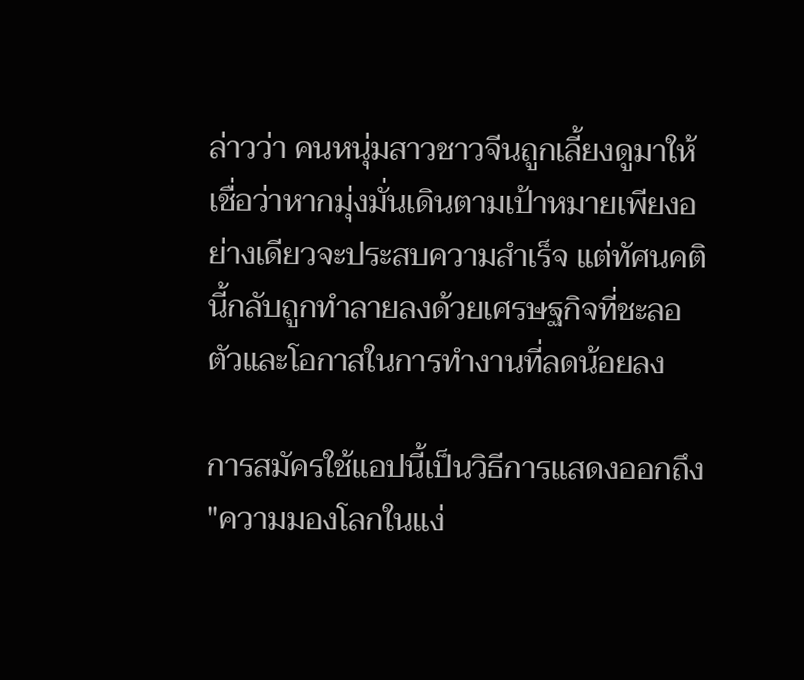ล่าวว่า คนหนุ่มสาวชาวจีนถูกเลี้ยงดูมาให้เชื่อว่าหากมุ่งมั่นเดินตามเป้าหมายเพียงอย่างเดียวจะประสบความสำเร็จ แต่ทัศนคตินี้กลับถูกทำลายลงด้วยเศรษฐกิจที่ชะลอตัวและโอกาสในการทำงานที่ลดน้อยลง

การสมัครใช้แอปนี้เป็นวิธีการแสดงออกถึง "ความมองโลกในแง่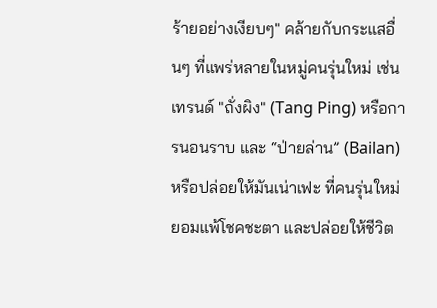ร้ายอย่างเงียบๆ" คล้ายกับกระแสอื่นๆ ที่แพร่หลายในหมู่คนรุ่นใหม่ เช่น เทรนด์ "ถั่งผิง" (Tang Ping) หรือการนอนราบ และ “ป่ายล่าน” (Bailan) หรือปล่อยให้มันเน่าเฟะ ที่คนรุ่นใหม่ยอมแพ้โชคชะตา และปล่อยให้ชีวิต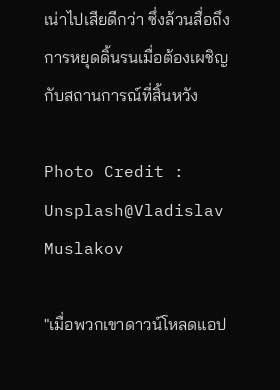เน่าไปเสียดีกว่า ซึ่งล้วนสื่อถึงการหยุดดิ้นรนเมื่อต้องเผชิญกับสถานการณ์ที่สิ้นหวัง

Photo Credit : Unsplash@Vladislav Muslakov

"เมื่อพวกเขาดาวน์โหลดแอป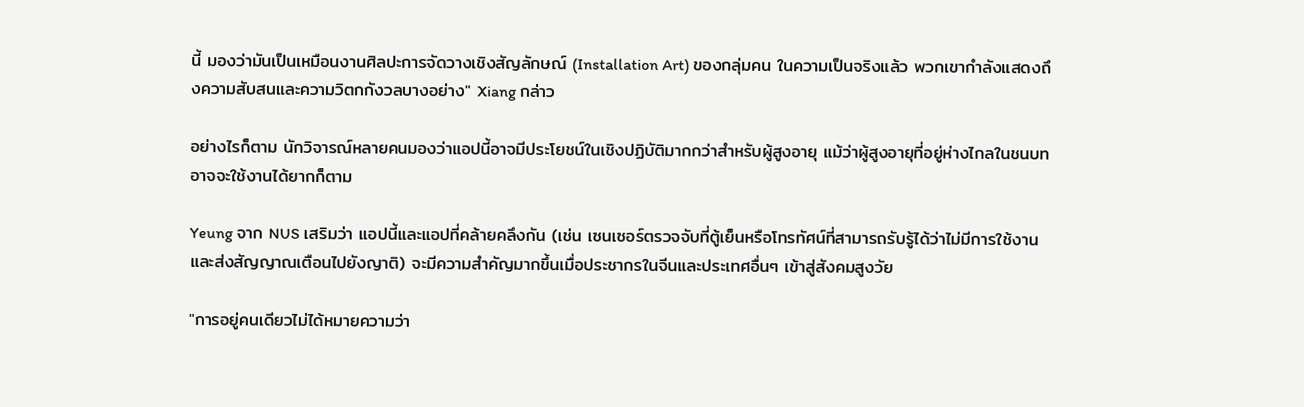นี้ มองว่ามันเป็นเหมือนงานศิลปะการจัดวางเชิงสัญลักษณ์ (Installation Art) ของกลุ่มคน ในความเป็นจริงแล้ว พวกเขากำลังแสดงถึงความสับสนและความวิตกกังวลบางอย่าง" Xiang กล่าว

อย่างไรก็ตาม นักวิจารณ์หลายคนมองว่าแอปนี้อาจมีประโยชน์ในเชิงปฏิบัติมากกว่าสำหรับผู้สูงอายุ แม้ว่าผู้สูงอายุที่อยู่ห่างไกลในชนบทอาจจะใช้งานได้ยากก็ตาม

Yeung จาก NUS เสริมว่า แอปนี้และแอปที่คล้ายคลึงกัน (เช่น เซนเซอร์ตรวจจับที่ตู้เย็นหรือโทรทัศน์ที่สามารถรับรู้ได้ว่าไม่มีการใช้งานและส่งสัญญาณเตือนไปยังญาติ) จะมีความสำคัญมากขึ้นเมื่อประชากรในจีนและประเทศอื่นๆ เข้าสู่สังคมสูงวัย

"การอยู่คนเดียวไม่ได้หมายความว่า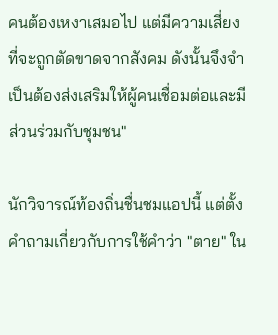คนต้องเหงาเสมอไป แต่มีความเสี่ยงที่จะถูกตัดขาดจากสังคม ดังนั้นจึงจำเป็นต้องส่งเสริมให้ผู้คนเชื่อมต่อและมีส่วนร่วมกับชุมชน"

นักวิจารณ์ท้องถิ่นชื่นชมแอปนี้ แต่ตั้งคำถามเกี่ยวกับการใช้คำว่า "ตาย" ใน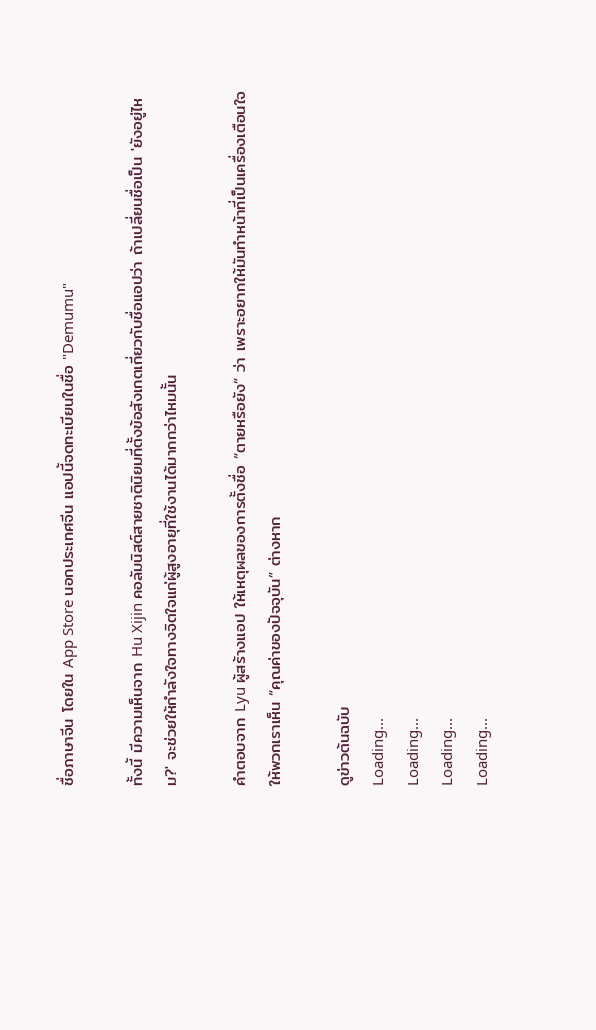ชื่อภาษาจีน โดยใน App Store นอกประเทศจีน แอปนี้จดทะเบียนในชื่อ "Demumu"

ทั้งนี้ มีความเห็นจาก Hu Xijin คอลัมนิสต์สายชาตินิยมที่ตั้งข้อสังเกตเกี่ยวกับชื่อแอปว่า ถ้าเปลี่ยนชื่อเป็น 'ยังอยู่ไหม?' จะช่วยให้กำลังใจทางจิตใจแก่ผู้สูงอายุที่ใช้งานได้มากกว่าไหมนั้น

คำตอบจาก Lyu ผู้สร้างแอป ให้เหตุผลของการตั้งชื่อ “ตายหรือยัง” ว่า เพราะอยากให้มันทำหน้าที่เป็นเครื่องเตือนใจให้พวกเราเห็น “คุณค่าของปัจจุบัน” ต่างหาก

ดูข่าวต้นฉบับ
Loading...
Loading...
Loading...
Loading...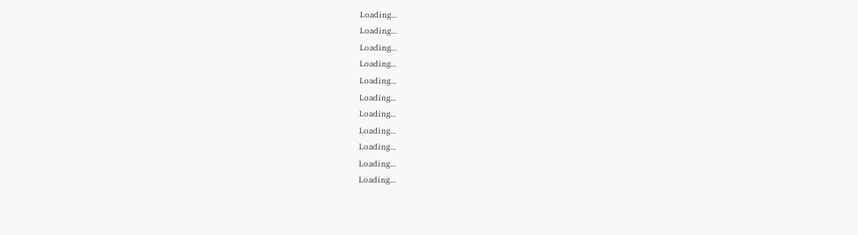Loading...
Loading...
Loading...
Loading...
Loading...
Loading...
Loading...
Loading...
Loading...
Loading...
Loading...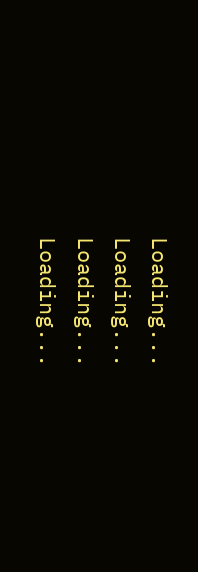Loading...
Loading...
Loading...
Loading...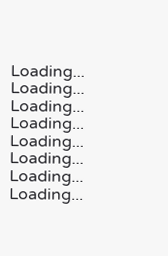Loading...
Loading...
Loading...
Loading...
Loading...
Loading...
Loading...
Loading...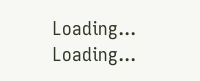Loading...
Loading...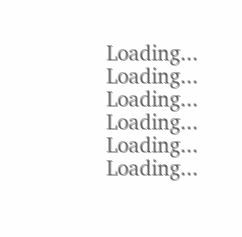Loading...
Loading...
Loading...
Loading...
Loading...
Loading...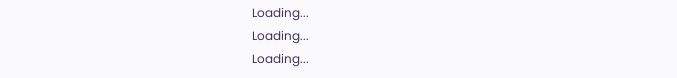Loading...
Loading...
Loading...